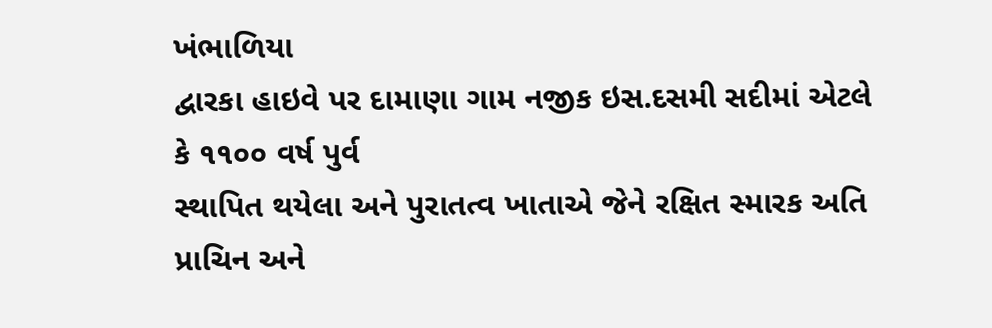ખંભાળિયા
દ્વારકા હાઇવે પર દામાણા ગામ નજીક ઇસ.દસમી સદીમાં એટલે કે ૧૧૦૦ વર્ષ પુર્વ
સ્થાપિત થયેલા અને પુરાતત્વ ખાતાએ જેને રક્ષિત સ્મારક અતિ પ્રાચિન અને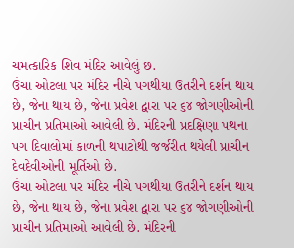ચમત્કારિક શિવ મંદિર આવેલું છ.
ઉંચા ઓટલા પર મંદિર નીચે પગથીયા ઉતરીને દર્શન થાય છે, જેના થાય છે, જેના પ્રવેશ દ્વારા પર ૬૪ જોગણીઓની પ્રાચીન પ્રતિમાઓ આવેલી છે. મંદિરની પ્રદક્ષિણા પથના પગ દિવાલોમાં કાળની થપાટોથી જર્જરીત થયેલી પ્રાચીન દેવદેવીઓની મૂર્તિઓ છે.
ઉંચા ઓટલા પર મંદિર નીચે પગથીયા ઉતરીને દર્શન થાય છે, જેના થાય છે, જેના પ્રવેશ દ્વારા પર ૬૪ જોગણીઓની પ્રાચીન પ્રતિમાઓ આવેલી છે. મંદિરની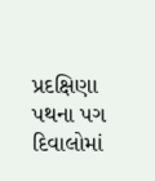પ્રદક્ષિણા પથના પગ દિવાલોમાં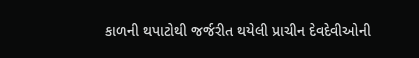કાળની થપાટોથી જર્જરીત થયેલી પ્રાચીન દેવદેવીઓની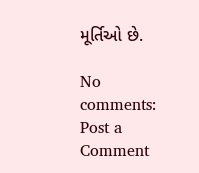મૂર્તિઓ છે.

No comments:
Post a Comment